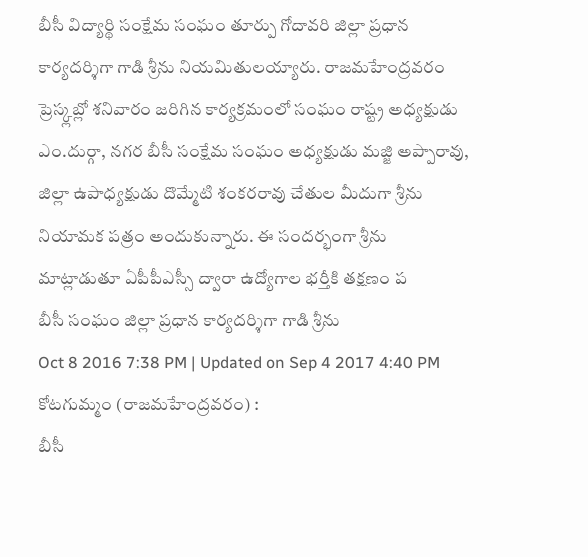బీసీ విద్యార్థి సంక్షేమ సంఘం తూర్పు గోదావరి జిల్లా ప్రధాన కార్యదర్శిగా గాడి శ్రీను నియమితులయ్యారు. రాజమహేంద్రవరం ప్రెస్క్లబ్లో శనివారం జరిగిన కార్యక్రమంలో సంఘం రాష్ట్ర అధ్యక్షుడు ఎం.దుర్గా, నగర బీసీ సంక్షేమ సంఘం అధ్యక్షుడు మజ్జి అప్పారావు, జిల్లా ఉపాధ్యక్షుడు దొమ్మేటి శంకరరావు చేతుల మీదుగా శ్రీను నియామక పత్రం అందుకున్నారు. ఈ సందర్భంగా శ్రీను మాట్లాడుతూ ఏపీపీఎస్సీ ద్వారా ఉద్యోగాల భర్తీకి తక్షణం ప
బీసీ సంఘం జిల్లా ప్రధాన కార్యదర్శిగా గాడి శ్రీను
Oct 8 2016 7:38 PM | Updated on Sep 4 2017 4:40 PM
కోటగుమ్మం (రాజమహేంద్రవరం) :
బీసీ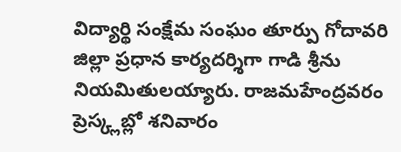విద్యార్థి సంక్షేమ సంఘం తూర్పు గోదావరి జిల్లా ప్రధాన కార్యదర్శిగా గాడి శ్రీను నియమితులయ్యారు. రాజమహేంద్రవరం ప్రెస్క్లబ్లో శనివారం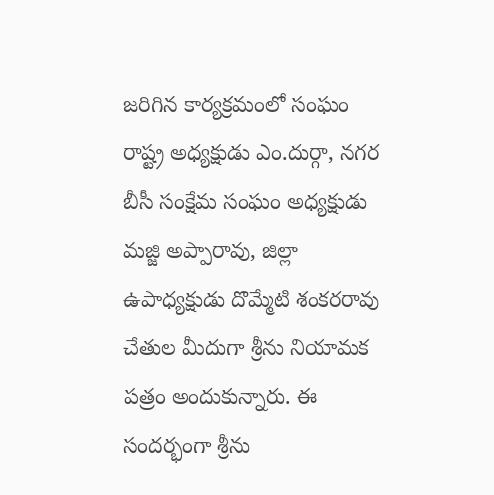జరిగిన కార్యక్రమంలో సంఘం రాష్ట్ర అధ్యక్షుడు ఎం.దుర్గా, నగర బీసీ సంక్షేమ సంఘం అధ్యక్షుడు మజ్జి అప్పారావు, జిల్లా ఉపాధ్యక్షుడు దొమ్మేటి శంకరరావు చేతుల మీదుగా శ్రీను నియామక పత్రం అందుకున్నారు. ఈ సందర్భంగా శ్రీను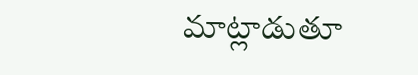మాట్లాడుతూ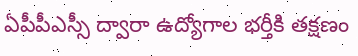ఏపీపీఎస్సీ ద్వారా ఉద్యోగాల భర్తీకి తక్షణం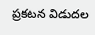ప్రకటన విడుదల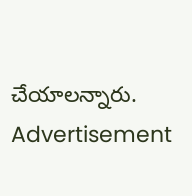చేయాలన్నారు.
Advertisement